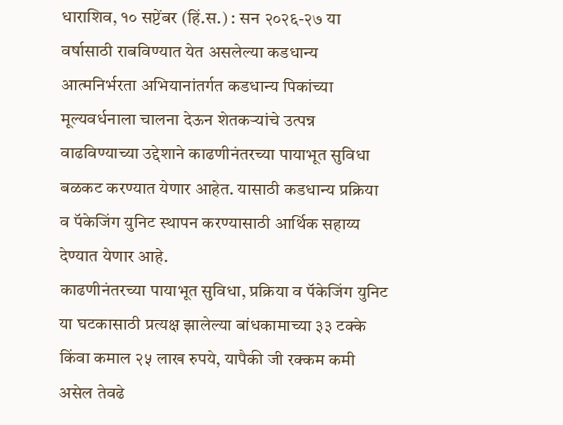धाराशिव, १० सप्टेंबर (हिं.स.) : सन २०२६-२७ या वर्षासाठी राबविण्यात येत असलेल्या कडधान्य आत्मनिर्भरता अभियानांतर्गत कडधान्य पिकांच्या मूल्यवर्धनाला चालना देऊन शेतकऱ्यांचे उत्पन्न वाढविण्याच्या उद्देशाने काढणीनंतरच्या पायाभूत सुविधा बळकट करण्यात येणार आहेत. यासाठी कडधान्य प्रक्रिया व पॅकेजिंग युनिट स्थापन करण्यासाठी आर्थिक सहाय्य देण्यात येणार आहे.
काढणीनंतरच्या पायाभूत सुविधा, प्रक्रिया व पॅकेजिंग युनिट या घटकासाठी प्रत्यक्ष झालेल्या बांधकामाच्या ३३ टक्के किंवा कमाल २५ लाख रुपये, यापैकी जी रक्कम कमी असेल तेवढे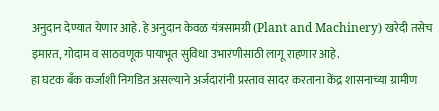अनुदान देण्यात येणार आहे. हे अनुदान केवळ यंत्रसामग्री (Plant and Machinery) खरेदी तसेच इमारत, गोदाम व साठवणूक पायाभूत सुविधा उभारणीसाठी लागू राहणार आहे.
हा घटक बँक कर्जाशी निगडित असल्याने अर्जदारांनी प्रस्ताव सादर करताना केंद्र शासनाच्या ग्रामीण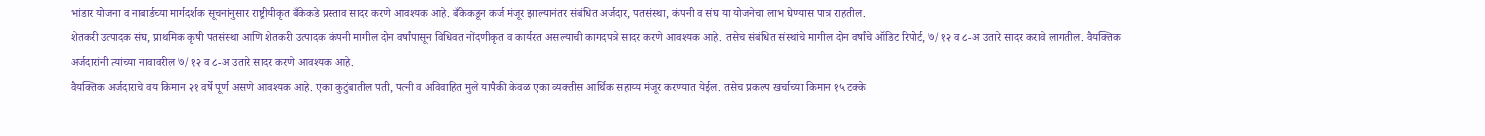भांडार योजना व नाबार्डच्या मार्गदर्शक सूचनांनुसार राष्ट्रीयीकृत बँकेकडे प्रस्ताव सादर करणे आवश्यक आहे. बँकेकडून कर्ज मंजूर झाल्यानंतर संबंधित अर्जदार, पतसंस्था, कंपनी व संघ या योजनेचा लाभ घेण्यास पात्र राहतील.
शेतकरी उत्पादक संघ, प्राथमिक कृषी पतसंस्था आणि शेतकरी उत्पादक कंपनी मागील दोन वर्षांपासून विधिवत नोंदणीकृत व कार्यरत असल्याची कागदपत्रे सादर करणे आवश्यक आहे. तसेच संबंधित संस्थांचे मागील दोन वर्षांचे ऑडिट रिपोर्ट, ७/१२ व ८-अ उतारे सादर करावे लागतील. वैयक्तिक अर्जदारांनी त्यांच्या नावावरील ७/१२ व ८-अ उतारे सादर करणे आवश्यक आहे.
वैयक्तिक अर्जदाराचे वय किमान २१ वर्षे पूर्ण असणे आवश्यक आहे. एका कुटुंबातील पती, पत्नी व अविवाहित मुले यापैकी केवळ एका व्यक्तीस आर्थिक सहाय्य मंजूर करण्यात येईल. तसेच प्रकल्प खर्चाच्या किमान १५ टक्के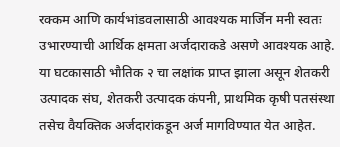रक्कम आणि कार्यभांडवलासाठी आवश्यक मार्जिन मनी स्वतः उभारण्याची आर्थिक क्षमता अर्जदाराकडे असणे आवश्यक आहे.
या घटकासाठी भौतिक २ चा लक्षांक प्राप्त झाला असून शेतकरी उत्पादक संघ, शेतकरी उत्पादक कंपनी, प्राथमिक कृषी पतसंस्था तसेच वैयक्तिक अर्जदारांकडून अर्ज मागविण्यात येत आहेत.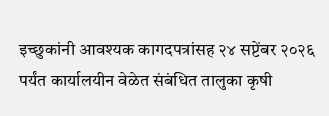इच्छुकांनी आवश्यक कागदपत्रांसह २४ सप्टेंबर २०२६ पर्यंत कार्यालयीन वेळेत संबंधित तालुका कृषी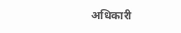अधिकारी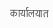कार्यालयात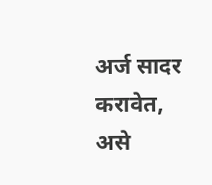अर्ज सादर करावेत, असे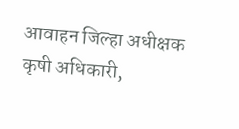आवाहन जिल्हा अधीक्षक कृषी अधिकारी,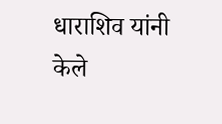धाराशिव यांनी केले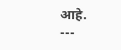आहे.
---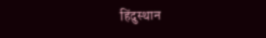हिंदुस्थान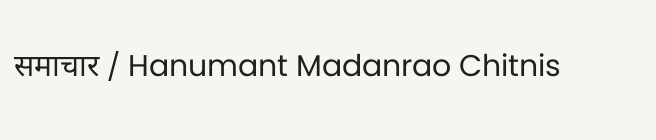समाचार / Hanumant Madanrao Chitnis